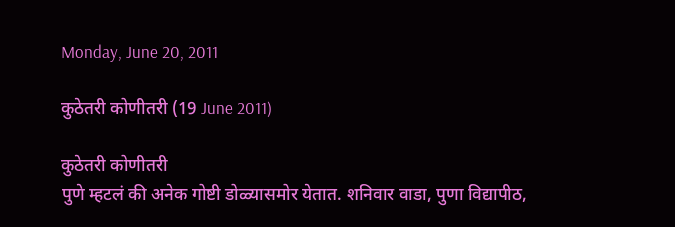Monday, June 20, 2011

कुठेतरी कोणीतरी (19 June 2011)

कुठेतरी कोणीतरी
पुणे म्हटलं की अनेक गोष्टी डोळ्यासमोर येतात. शनिवार वाडा, पुणा विद्यापीठ,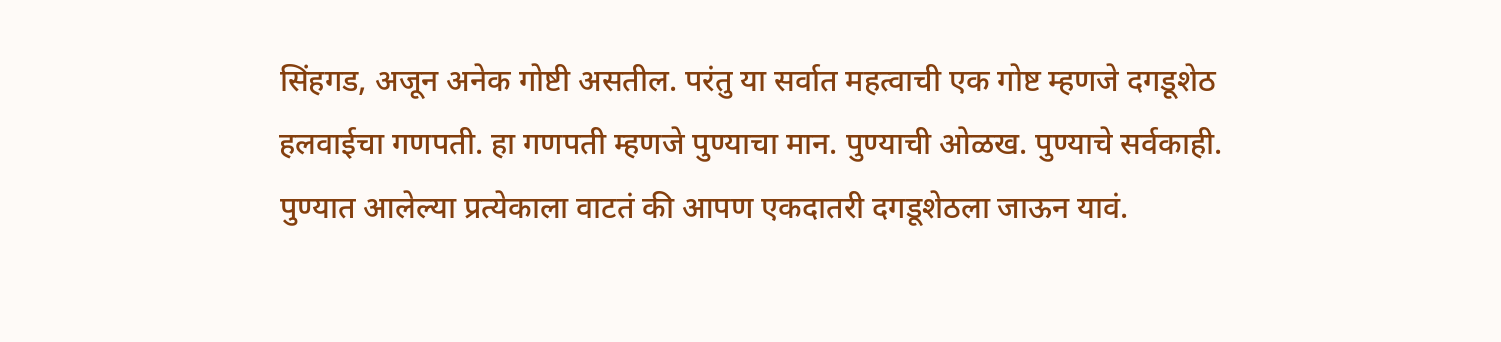सिंहगड, अजून अनेक गोष्टी असतील. परंतु या सर्वात महत्वाची एक गोष्ट म्हणजे दगडूशेठ हलवाईचा गणपती. हा गणपती म्हणजे पुण्याचा मान. पुण्याची ओळख. पुण्याचे सर्वकाही. पुण्यात आलेल्या प्रत्येकाला वाटतं की आपण एकदातरी दगडूशेठला जाऊन यावं.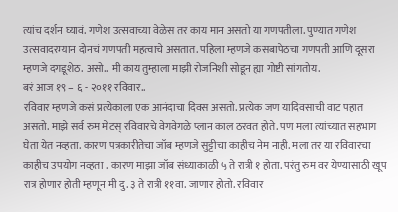त्यांच दर्शन घ्यावं. गणेश उत्सवाच्या वेळेस तर काय मान असतो या गणपतीला. पुण्यात गणेश उत्सवादरम्यान दोनचं गणपती महत्वाचे असतात. पहिला म्हणजे कसबापेठचा गणपती आणि दूसरा म्हणजे दगडूशेठ. असो.. मी काय तुम्हाला माझी रोजनिशी सोडून ह्या गोष्टी सांगतोय.
बरं आज १९ – ६ - २०११ रविवार..
रविवार म्हणजे कसं प्रत्येकाला एक आनंदाचा दिवस असतो. प्रत्येक जण यादिवसाची वाट पहात असतो. माझे सर्व रुम मेटस् रविवारचे वेगवेगळे प्लान काल ठरवत होते. पण मला त्यांच्यात सहभाग घेता येत नव्हता. कारण पत्रकारीतेचा जॉब म्हणजे सुट्टीचा काहीच नेम नाही. मला तर या रविवारचा काहीच उपयोग नव्हता . कारण माझा जॉब संध्याकाळी ५ ते रात्री १ होता. परंतु रुम वर येण्यासाठी खूप रात्र होणार होती म्हणून मी दु. ३ ते रात्री ११वा. जाणार होतो. रविवार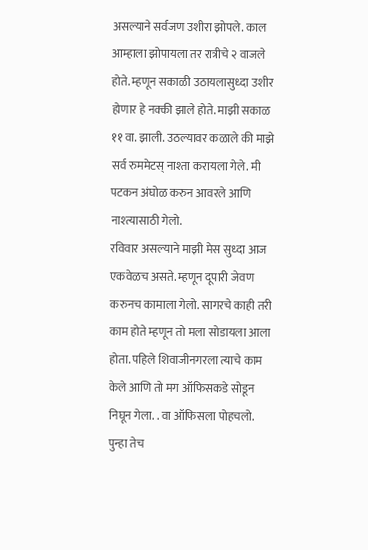असल्याने सर्वजण उशीरा झोपले. काल आम्हाला झोपायला तर रात्रीचे २ वाजले होते. म्हणून सकाळी उठायलासुध्दा उशीर होणार हे नक्की झाले होते. माझी सकाळ ११ वा. झाली. उठल्यावर कळाले की माझे सर्व रुममेटस् नाश्ता करायला गेले. मी पटकन अंघोळ करुन आवरले आणि नाश्त्यासाठी गेलो.
रविवार असल्याने माझी मेस सुध्दा आज एकवेळच असते. म्हणून दूपारी जेवण करुनच कामाला गेलो. सागरचे काही तरी काम होते म्हणून तो मला सोडायला आला होता. पहिले शिवाजीनगरला त्याचे काम केले आणि तो मग ऑफिसकडे सोडून निघून गेला. . वा ऑफिसला पोहचलो. पुन्हा तेच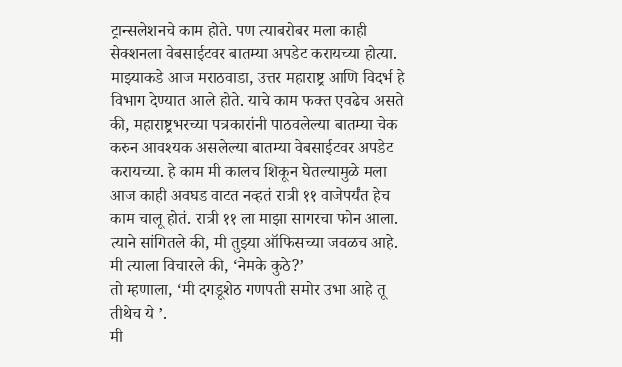ट्रान्सलेशनचे काम होते. पण त्याबरोबर मला काही सेक्शनला वेबसाईटवर बातम्या अपडेट करायच्या होत्या. माझ्याकडे आज मराठवाडा, उत्तर महाराष्ट्र आणि विदर्भ हे विभाग देण्यात आले होते. याचे काम फक्त एवढेच असते की, महाराष्ट्रभरच्या पत्रकारांनी पाठवलेल्या बातम्या चेक करुन आवश्यक असलेल्या बातम्या वेबसाईटवर अपडेट करायच्या. हे काम मी कालच शिकून घेतल्यामुळे मला आज काही अवघड वाटत नव्हतं रात्री ११ वाजेपर्यंत हेच काम चालू होतं. रात्री ११ ला माझा सागरचा फोन आला. त्याने सांगितले की, मी तुझ्या ऑफिसच्या जवळच आहे. मी त्याला विचारले की, ‘नेमके कुठे?’
तो म्हणाला, ‘मी दगडूशेठ गणपती समोर उभा आहे तू तीथेच ये ’.
मी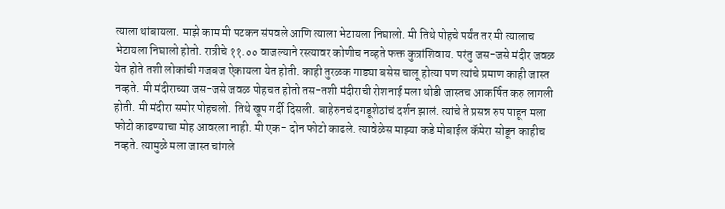त्याला थांबायला. माझे काम मी पटकन संपवले आणि त्याला भेटायला निघालो. मी तिथे पोहचे पर्यंत तर मी त्यालाच भेटायला निघालो होतो. रात्रीचे ११.०० वाजल्याने रस्त्यावर कोणीच नव्हते फक्त कुत्रांशिवाय. परंतु जस-जसे मंदीर जवळ येत होते तशी लोकांची गजबज ऐकायला येत होती. काही तुरळक गाड्या बसेस चालू होत्या पण त्यांचे प्रमाण काही जास्त नव्हते. मी मंदीराच्या जस-जसे जवळ पोहचत होतो तस-तशी मंदीराची रोशनाई मला थोडी जास्तच आकर्षित करु लागली होती. मी मंदीरा समोर पोहचलो. तिथे खूप गर्दी दिसली. बाहेरुनचं दगडूशेठांचं दर्शन झालं. त्यांचे ते प्रसन्न रुप पाहून मला फोटो काढण्याचा मोह आवरला नाही. मी एक- दोन फोटो काढले. त्यावेळेस माझ्या कडे मोबाईल कॅमेरा सोडून काहीच नव्हते. त्यामुळे मला जास्त चांगले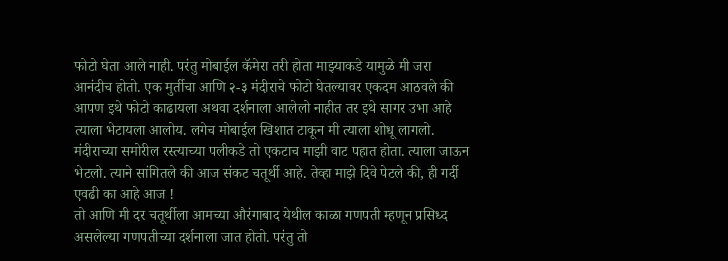फोटो घेता आले नाही. परंतु मोबाईल कॅमेरा तरी होता माझ्याकडे यामुळे मी जरा आनंदीच होतो. एक मुर्तीचा आणि २-३ मंदीराचे फोटो घेतल्यावर एकदम आठवले की आपण इथे फोटो काढायला अथवा दर्शनाला आलेलो नाहीत तर इथे सागर उभा आहे त्याला भेटायला आलोय. लगेच मोबाईल खिशात टाकून मी त्याला शोधू लागलो. मंदीराच्या समोरील रस्त्याच्या पलीकडे तो एकटाच माझी वाट पहात होता. त्याला जाऊन भेटलो. त्याने सांगितले की आज संकट चतूर्थी आहे. तेव्हा माझे दिवे पेटले की, ही गर्दी एवढी का आहे आज !
तो आणि मी दर चतूर्थीला आमच्या औरंगाबाद येथील काळा गणपती म्हणून प्रसिध्द असलेल्या गणपतीच्या दर्शनाला जात होतो. परंतु तो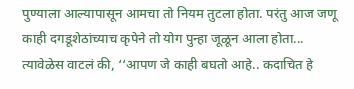पुण्याला आल्यापासून आमचा तो नियम तुटला होता. परंतु आज जणू काही दगडूशेठांच्याच कृपेने तो योग पुन्हा जूळून आला होता...
त्यावेळेस वाटलं की, ‘‘आपण जे काही बघतो आहे.. कदाचित हे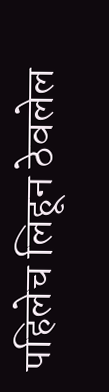पहिलेच लिहून ठेवलेल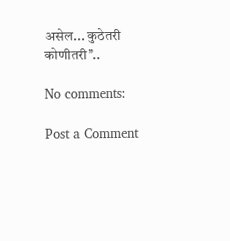असेल... कुठेतरी कोणीतरी’’..

No comments:

Post a Comment